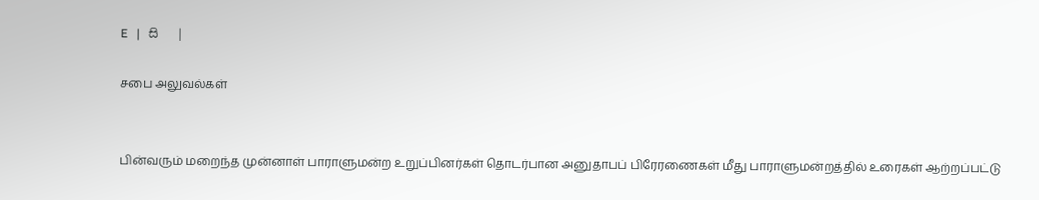E   |   සි   |

சபை அலுவல்கள்


பின்வரும் மறைந்த முன்னாள் பாராளுமன்ற உறுப்பினர்கள் தொடர்பான அனுதாபப் பிரேரணைகள் மீது பாராளுமன்றத்தில் உரைகள் ஆற்றப்பட்டு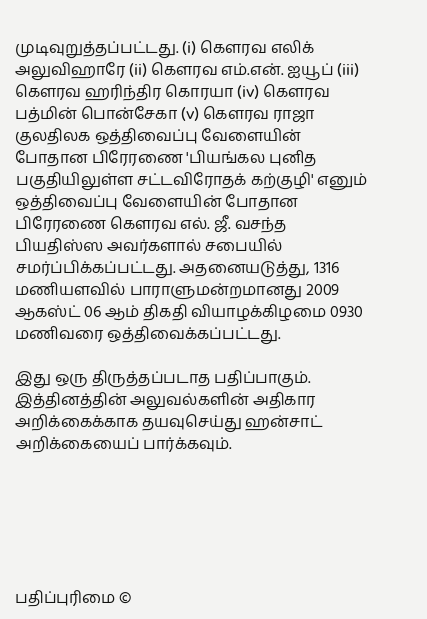முடிவுறுத்தப்பட்டது. (i) கெளரவ எலிக் அலுவிஹாரே (ii) கௌரவ எம்.என். ஐயூப் (iii) கௌரவ ஹரிந்திர கொரயா (iv) கௌரவ பத்மின் பொன்சேகா (v) கௌரவ ராஜா குலதிலக ஒத்திவைப்பு வேளையின் போதான பிரேரணை 'பியங்கல புனித பகுதியிலுள்ள சட்டவிரோதக் கற்குழி' எனும் ஒத்திவைப்பு வேளையின் போதான பிரேரணை கௌரவ எல். ஜீ. வசந்த பியதிஸ்ஸ அவர்களால் சபையில் சமர்ப்பிக்கப்பட்டது. அதனையடுத்து, 1316 மணியளவில் பாராளுமன்றமானது 2009 ஆகஸ்ட் 06 ஆம் திகதி வியாழக்கிழமை 0930 மணிவரை ஒத்திவைக்கப்பட்டது.

இது ஒரு திருத்தப்படாத பதிப்பாகும். இத்தினத்தின் அலுவல்களின் அதிகார அறிக்கைக்காக தயவுசெய்து ஹன்சாட் அறிக்கையைப் பார்க்கவும்.






பதிப்புரிமை ©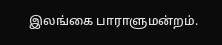இலங்கை பாராளுமன்றம்.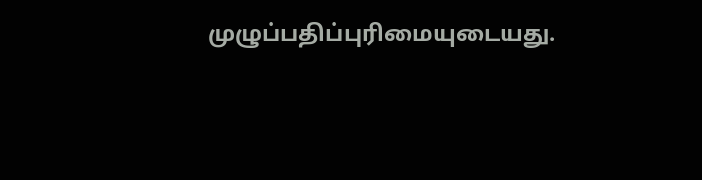முழுப்பதிப்புரிமையுடையது.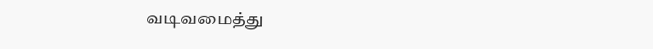வடிவமைத்து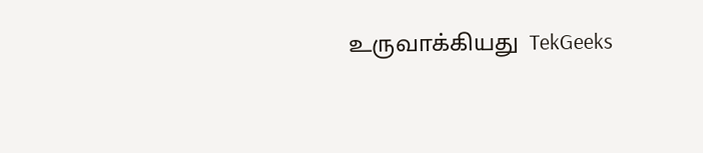உருவாக்கியது  TekGeeks